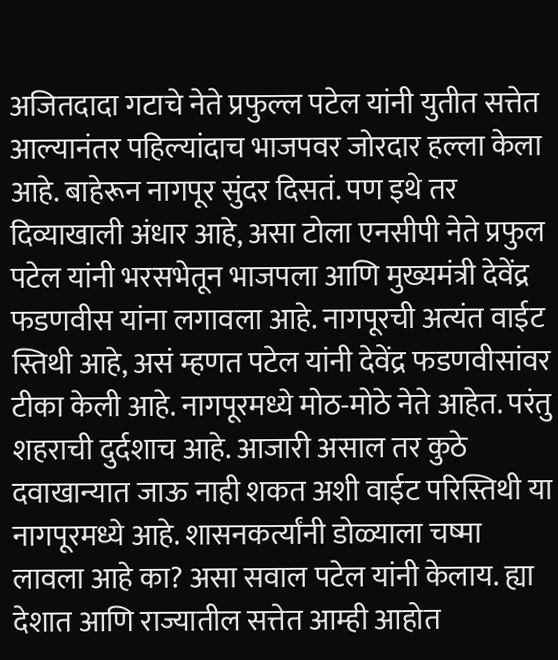अजितदादा गटाचे नेते प्रफुल्ल पटेल यांनी युतीत सत्तेत आल्यानंतर पहिल्यांदाच भाजपवर जोरदार हल्ला केला आहे. बाहेरून नागपूर सुंदर दिसतं. पण इथे तर दिव्याखाली अंधार आहे, असा टोला एनसीपी नेते प्रफुल पटेल यांनी भरसभेतून भाजपला आणि मुख्यमंत्री देवेंद्र फडणवीस यांना लगावला आहे. नागपूरची अत्यंत वाईट स्तिथी आहे, असं म्हणत पटेल यांनी देवेंद्र फडणवीसांवर टीका केली आहे. नागपूरमध्ये मोठ-मोठे नेते आहेत. परंतु शहराची दुर्दशाच आहे. आजारी असाल तर कुठे दवाखान्यात जाऊ नाही शकत अशी वाईट परिस्तिथी या नागपूरमध्ये आहे. शासनकर्त्यांनी डोळ्याला चष्मा लावला आहे का? असा सवाल पटेल यांनी केलाय. ह्या देशात आणि राज्यातील सत्तेत आम्ही आहोत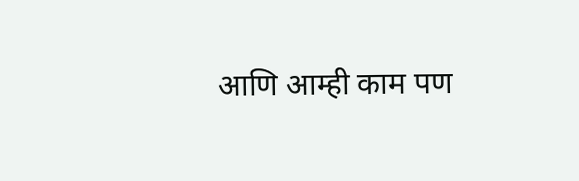आणि आम्ही काम पण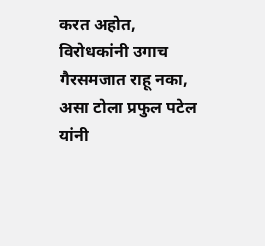करत अहोत, विरोधकांनी उगाच गैरसमजात राहू नका, असा टोला प्रफुल पटेल यांनी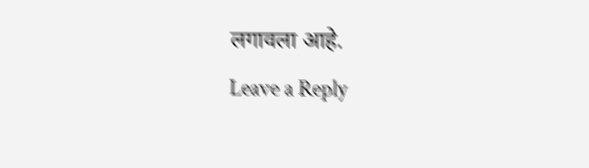लगावला आहे.
Leave a Reply